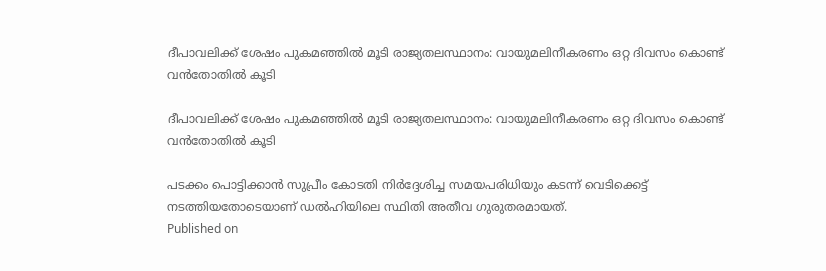ദീപാവലിക്ക് ശേഷം പുകമഞ്ഞില്‍ മൂടി രാജ്യതലസ്ഥാനം: വായുമലിനീകരണം ഒറ്റ ദിവസം കൊണ്ട് വന്‍തോതില്‍ കൂടി

ദീപാവലിക്ക് ശേഷം പുകമഞ്ഞില്‍ മൂടി രാജ്യതലസ്ഥാനം: വായുമലിനീകരണം ഒറ്റ ദിവസം കൊണ്ട് വന്‍തോതില്‍ കൂടി

പടക്കം പൊട്ടിക്കാന്‍ സുപ്രീം കോടതി നിര്‍ദ്ദേശിച്ച സമയപരിധിയും കടന്ന് വെടിക്കെട്ട് നടത്തിയതോടെയാണ് ഡല്‍ഹിയിലെ സ്ഥിതി അതീവ ഗുരുതരമായത്.
Published on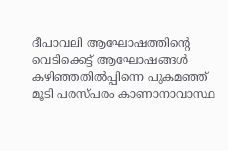ദീപാവലി ആഘോഷത്തിന്റെ വെടിക്കെട്ട് ആഘോഷങ്ങള്‍ കഴിഞ്ഞതില്‍പ്പിന്നെ പുകമഞ്ഞ് മൂടി പരസ്പരം കാണാനാവാസ്ഥ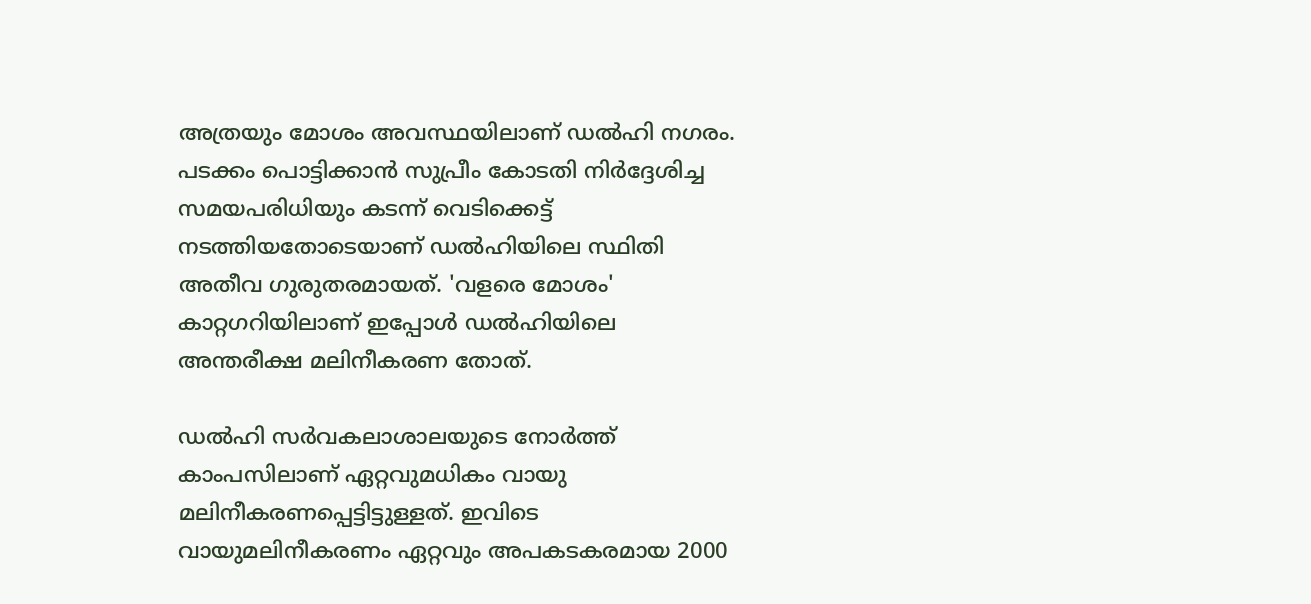അത്രയും മോശം അവസ്ഥയിലാണ് ഡല്‍ഹി നഗരം. പടക്കം പൊട്ടിക്കാന്‍ സുപ്രീം കോടതി നിര്‍ദ്ദേശിച്ച സമയപരിധിയും കടന്ന് വെടിക്കെട്ട് നടത്തിയതോടെയാണ് ഡല്‍ഹിയിലെ സ്ഥിതി അതീവ ഗുരുതരമായത്. 'വളരെ മോശം' കാറ്റഗറിയിലാണ് ഇപ്പോള്‍ ഡല്‍ഹിയിലെ അന്തരീക്ഷ മലിനീകരണ തോത്.

ഡല്‍ഹി സര്‍വകലാശാലയുടെ നോര്‍ത്ത് കാംപസിലാണ് ഏറ്റവുമധികം വായു മലിനീകരണപ്പെട്ടിട്ടുള്ളത്. ഇവിടെ വായുമലിനീകരണം ഏറ്റവും അപകടകരമായ 2000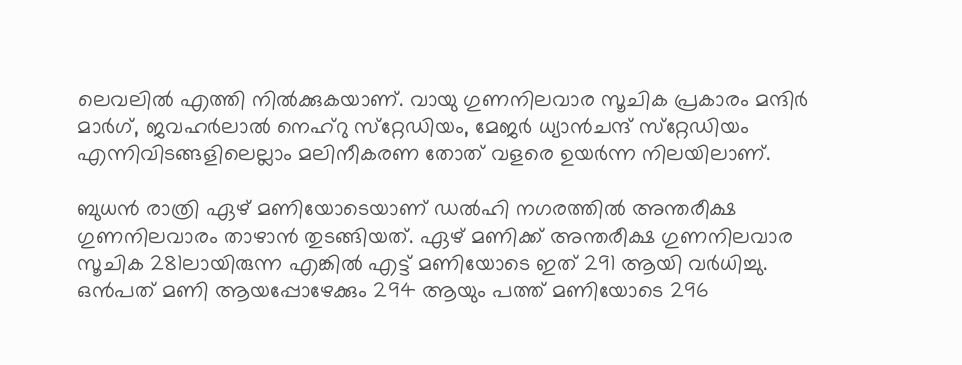ലെവലില്‍ എത്തി നില്‍ക്കുകയാണ്. വായു ഗുണനിലവാര സൂചിക പ്രകാരം മന്ദിര്‍ മാര്‍ഗ്, ജവഹര്‍ലാല്‍ നെഹ്‌റു സ്‌റ്റേഡിയം, മേജര്‍ ധ്യാന്‍ചന്ദ് സ്‌റ്റേഡിയം എന്നിവിടങ്ങളിലെല്ലാം മലിനീകരണ തോത് വളരെ ഉയര്‍ന്ന നിലയിലാണ്.

ബുധന്‍ രാത്രി ഏഴ് മണിയോടെയാണ് ഡല്‍ഹി നഗരത്തില്‍ അന്തരീക്ഷ ഗുണനിലവാരം താഴാന്‍ തുടങ്ങിയത്. ഏഴ് മണിക്ക് അന്തരീക്ഷ ഗുണനിലവാര സൂചിക 281ലായിരുന്ന എങ്കില്‍ എട്ട് മണിയോടെ ഇത് 291 ആയി വര്‍ധിച്ചു. ഒന്‍പത് മണി ആയപ്പോഴേക്കും 294 ആയും പത്ത് മണിയോടെ 296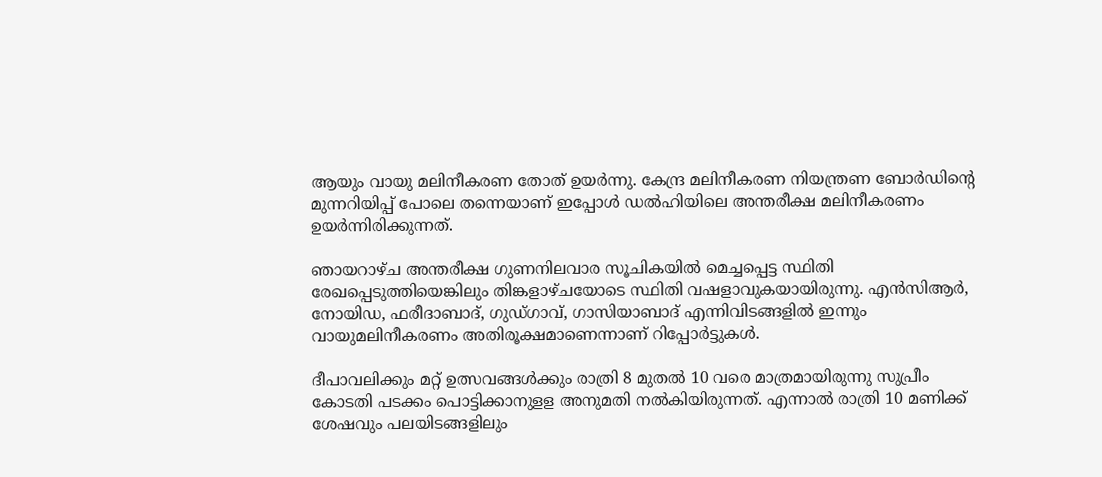ആയും വായു മലിനീകരണ തോത് ഉയര്‍ന്നു. കേന്ദ്ര മലിനീകരണ നിയന്ത്രണ ബോര്‍ഡിന്റെ മുന്നറിയിപ്പ് പോലെ തന്നെയാണ് ഇപ്പോള്‍ ഡല്‍ഹിയിലെ അന്തരീക്ഷ മലിനീകരണം ഉയര്‍ന്നിരിക്കുന്നത്.

ഞായറാഴ്ച അന്തരീക്ഷ ഗുണനിലവാര സൂചികയില്‍ മെച്ചപ്പെട്ട സ്ഥിതി രേഖപ്പെടുത്തിയെങ്കിലും തിങ്കളാഴ്ചയോടെ സ്ഥിതി വഷളാവുകയായിരുന്നു. എന്‍സിആര്‍, നോയിഡ, ഫരീദാബാദ്, ഗുഡ്ഗാവ്, ഗാസിയാബാദ് എന്നിവിടങ്ങളില്‍ ഇന്നും വായുമലിനീകരണം അതിരൂക്ഷമാണെന്നാണ് റിപ്പോര്‍ട്ടുകള്‍.

ദീപാവലിക്കും മറ്റ് ഉത്സവങ്ങള്‍ക്കും രാത്രി 8 മുതല്‍ 10 വരെ മാത്രമായിരുന്നു സുപ്രീം കോടതി പടക്കം പൊട്ടിക്കാനുളള അനുമതി നല്‍കിയിരുന്നത്. എന്നാല്‍ രാത്രി 10 മണിക്ക് ശേഷവും പലയിടങ്ങളിലും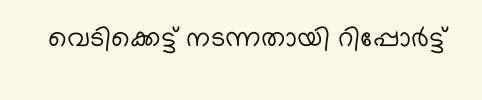വെടിക്കെട്ട് നടന്നതായി റിപ്പോര്‍ട്ട്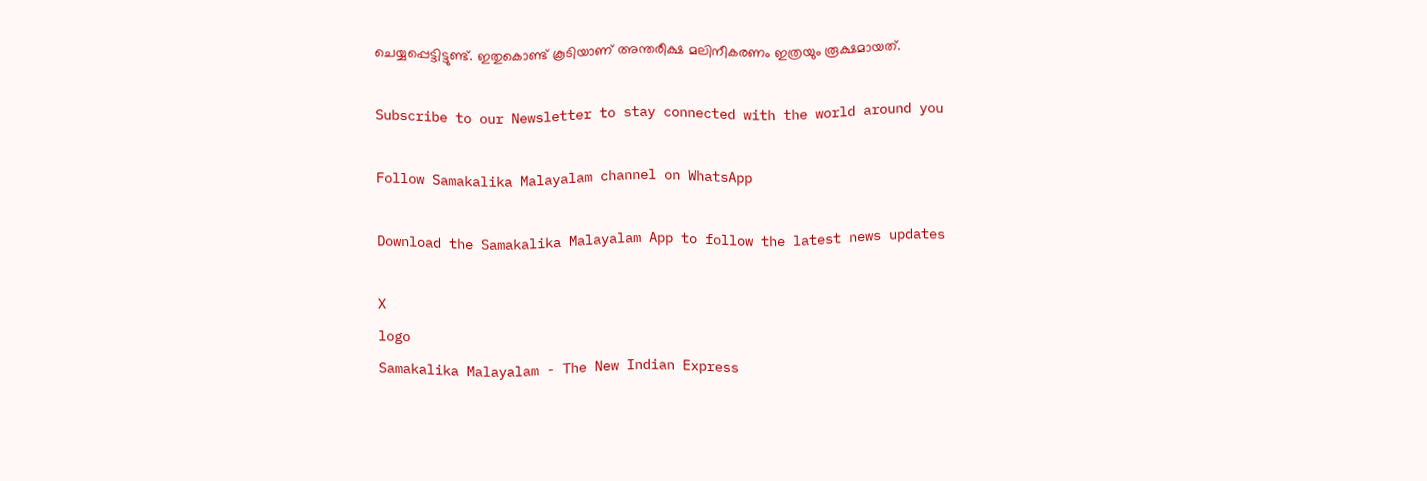ചെയ്യപ്പെട്ടിട്ടുണ്ട്. ഇതുകൊണ്ട് കൂടിയാണ് അന്തരീക്ഷ മലിനീകരണം ഇത്രയും രൂക്ഷമായത്.

Subscribe to our Newsletter to stay connected with the world around you

Follow Samakalika Malayalam channel on WhatsApp

Download the Samakalika Malayalam App to follow the latest news updates

X
logo
Samakalika Malayalam - The New Indian Express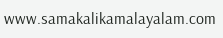www.samakalikamalayalam.com